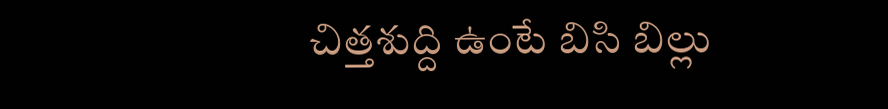చిత్తశుద్ది ఉంటే బిసి బిల్లు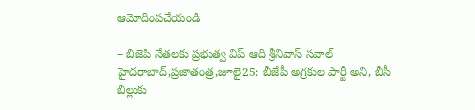ఆమోదింపచేయండి

– బిజెపి నేతలకు ప్రభుత్వ విప్ ఆది శ్రీనివాస్ సవాల్ హైదరాబాద్,ప్రజాతంత్ర,జూలై25: బీజేపీ అగ్రకుల పార్టీ అని, బీసీ బిల్లుకు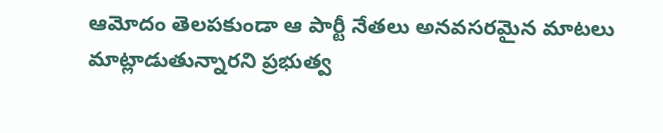ఆమోదం తెలపకుండా ఆ పార్టీ నేతలు అనవసరమైన మాటలు మాట్లాడుతున్నారని ప్రభుత్వ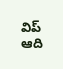విప్ ఆది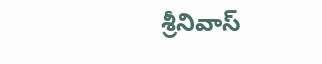శ్రీనివాస్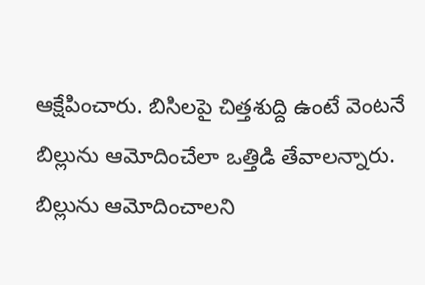ఆక్షేపించారు. బిసిలపై చిత్తశుద్ది ఉంటే వెంటనే బిల్లును ఆమోదించేలా ఒత్తిడి తేవాలన్నారు. బిల్లును ఆమోదించాలని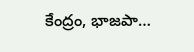కేంద్రం, భాజపా…